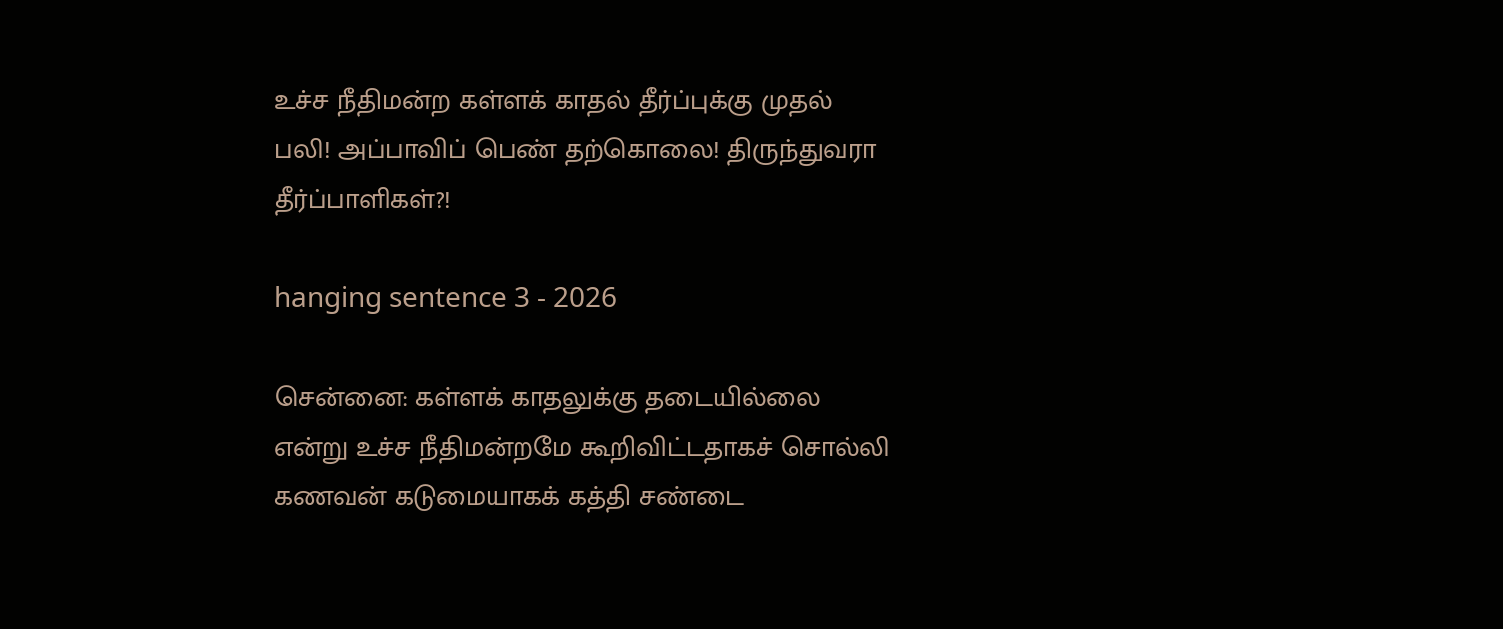உச்ச நீதிமன்ற கள்ளக் காதல் தீர்ப்புக்கு முதல் பலி! அப்பாவிப் பெண் தற்கொலை! திருந்துவரா தீர்ப்பாளிகள்?!

hanging sentence 3 - 2026

சென்னை: கள்ளக் காதலுக்கு தடையில்லை என்று உச்ச நீதிமன்றமே கூறிவிட்டதாகச் சொல்லி கணவன் கடுமையாகக் கத்தி சண்டை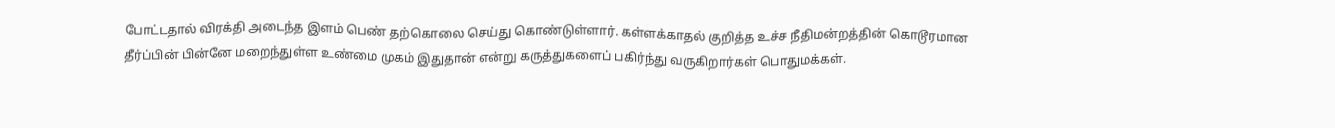போட்டதால் விரக்தி அடைந்த இளம் பெண் தற்கொலை செய்து கொண்டுள்ளார். கள்ளக்காதல் குறித்த உச்ச நீதிமன்றத்தின் கொடூரமான தீர்ப்பின் பின்னே மறைந்துள்ள உண்மை முகம் இதுதான் என்று கருத்துகளைப் பகிர்ந்து வருகிறார்கள் பொதுமக்கள்.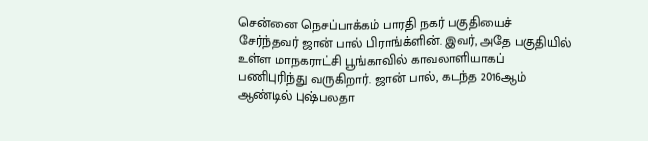சென்னை நெசப்பாக்கம் பாரதி நகர் பகுதியைச் சேர்ந்தவர் ஜான் பால் பிராங்க்ளின். இவர், அதே பகுதியில் உள்ள மாநகராட்சி பூங்காவில் காவலாளியாகப் பணிபுரிந்து வருகிறார். ஜான் பால், கடந்த 2016ஆம் ஆண்டில் புஷ்பலதா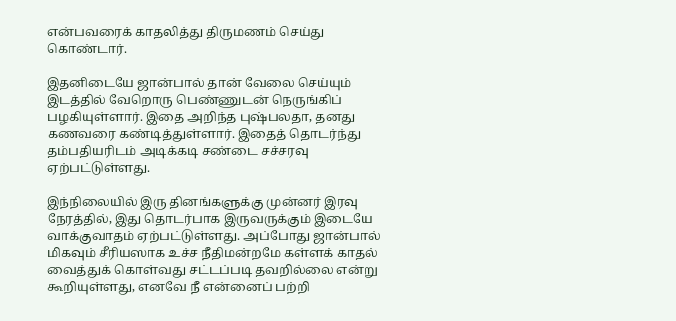என்பவரைக் காதலித்து திருமணம் செய்து கொண்டார்.

இதனிடையே ஜான்பால் தான் வேலை செய்யும் இடத்தில் வேறொரு பெண்ணுடன் நெருங்கிப் பழகியுள்ளார். இதை அறிந்த புஷ்பலதா, தனது கணவரை கண்டித்துள்ளார். இதைத் தொடர்ந்து தம்பதியரிடம் அடிக்கடி சண்டை சச்சரவு ஏற்பட்டுள்ளது.

இந்நிலையில் இரு தினங்களுக்கு முன்னர் இரவு நேரத்தில், இது தொடர்பாக இருவருக்கும் இடையே வாக்குவாதம் ஏற்பட்டுள்ளது. அப்போது ஜான்பால் மிகவும் சீரியஸாக உச்ச நீதிமன்றமே கள்ளக் காதல் வைத்துக் கொள்வது சட்டப்படி தவறில்லை என்று கூறியுள்ளது, எனவே நீ என்னைப் பற்றி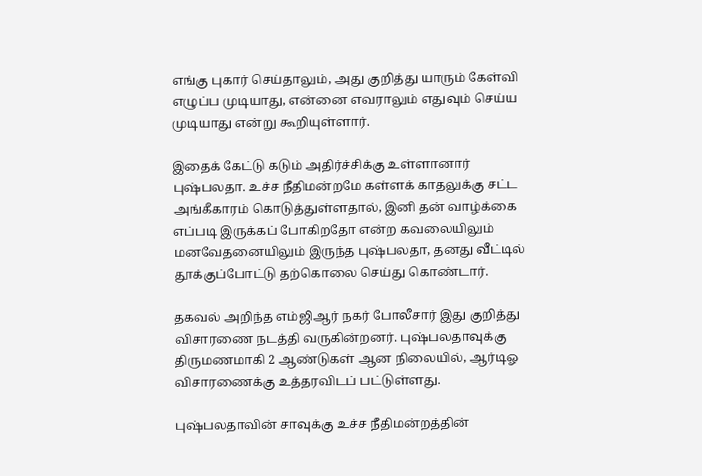எங்கு புகார் செய்தாலும், அது குறித்து யாரும் கேள்வி எழுப்ப முடியாது, என்னை எவராலும் எதுவும் செய்ய முடியாது என்று கூறியுள்ளார்.

இதைக் கேட்டு கடும் அதிர்ச்சிக்கு உள்ளானார் புஷ்பலதா. உச்ச நீதிமன்றமே கள்ளக் காதலுக்கு சட்ட அங்கீகாரம் கொடுத்துள்ளதால், இனி தன் வாழ்க்கை எப்படி இருக்கப் போகிறதோ என்ற கவலையிலும் மனவேதனையிலும் இருந்த புஷ்பலதா, தனது வீட்டில் தூக்குப்போட்டு தற்கொலை செய்து கொண்டார்.

தகவல் அறிந்த எம்ஜிஆர் நகர் போலீசார் இது குறித்து விசாரணை நடத்தி வருகின்றனர். புஷ்பலதாவுக்கு திருமணமாகி 2 ஆண்டுகள் ஆன நிலையில், ஆர்டிஓ விசாரணைக்கு உத்தரவிடப் பட்டுள்ளது.

புஷ்பலதாவின் சாவுக்கு உச்ச நீதிமன்றத்தின்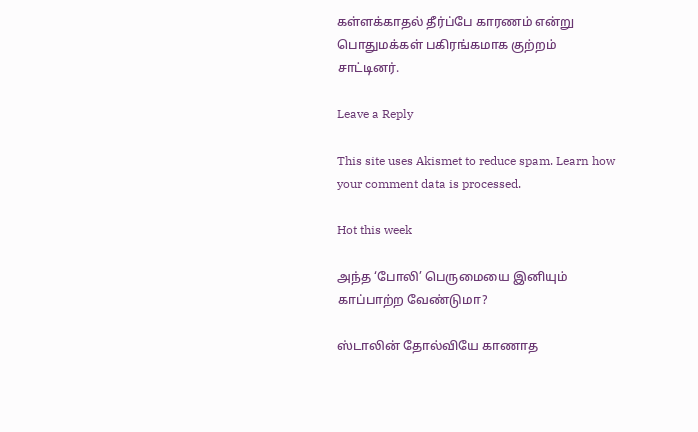கள்ளக்காதல் தீர்ப்பே காரணம் என்று பொதுமக்கள் பகிரங்கமாக குற்றம் சாட்டினர்.

Leave a Reply

This site uses Akismet to reduce spam. Learn how your comment data is processed.

Hot this week

அந்த ‘போலி’ பெருமையை இனியும் காப்பாற்ற வேண்டுமா?

ஸ்டாலின் தோல்வியே காணாத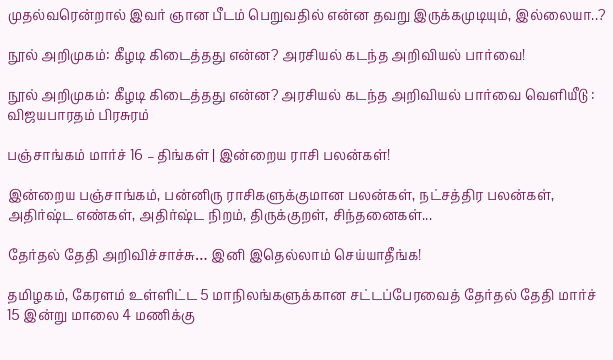முதல்வரென்றால் இவர் ஞான பீடம் பெறுவதில் என்ன தவறு இருக்கமுடியும், இல்லையா..?

நூல் அறிமுகம்: கீழடி கிடைத்தது என்ன? அரசியல் கடந்த அறிவியல் பார்வை!

நூல் அறிமுகம்: கீழடி கிடைத்தது என்ன? அரசியல் கடந்த அறிவியல் பார்வை வெளியீடு : விஜயபாரதம் பிரசுரம்

பஞ்சாங்கம் மார்ச் 16 – திங்கள் | இன்றைய ராசி பலன்கள்!

இன்றைய பஞ்சாங்கம், பன்னிரு ராசிகளுக்குமான பலன்கள், நட்சத்திர பலன்கள், அதிர்ஷ்ட எண்கள், அதிர்ஷ்ட நிறம், திருக்குறள், சிந்தனைகள்...

தேர்தல் தேதி அறிவிச்சாச்சு… இனி இதெல்லாம் செய்யாதீங்க!

தமிழகம், கேரளம் உள்ளிட்ட 5 மாநிலங்களுக்கான சட்டப்பேரவைத் தேர்தல் தேதி மார்ச் 15 இன்று மாலை 4 மணிக்கு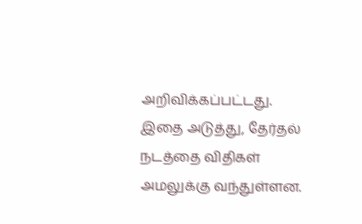அறிவிக்கப்பட்டது. இதை அடுத்து, தேர்தல் நடத்தை விதிகள் அமலுக்கு வந்துள்ளன.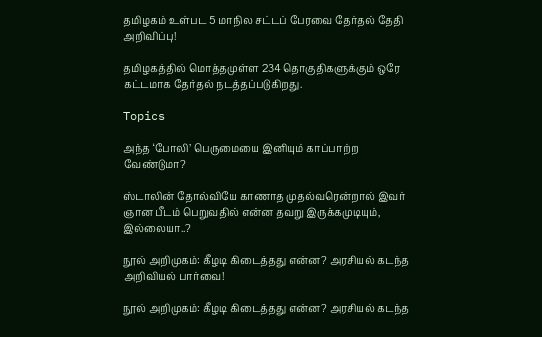தமிழகம் உள்பட 5 மாநில சட்டப் பேரவை தேர்தல் தேதி அறிவிப்பு!

தமிழகத்தில் மொத்தமுள்ள 234 தொகுதிகளுக்கும் ஒரே கட்டமாக தேர்தல் நடத்தப்படுகிறது.

Topics

அந்த ‘போலி’ பெருமையை இனியும் காப்பாற்ற வேண்டுமா?

ஸ்டாலின் தோல்வியே காணாத முதல்வரென்றால் இவர் ஞான பீடம் பெறுவதில் என்ன தவறு இருக்கமுடியும், இல்லையா..?

நூல் அறிமுகம்: கீழடி கிடைத்தது என்ன? அரசியல் கடந்த அறிவியல் பார்வை!

நூல் அறிமுகம்: கீழடி கிடைத்தது என்ன? அரசியல் கடந்த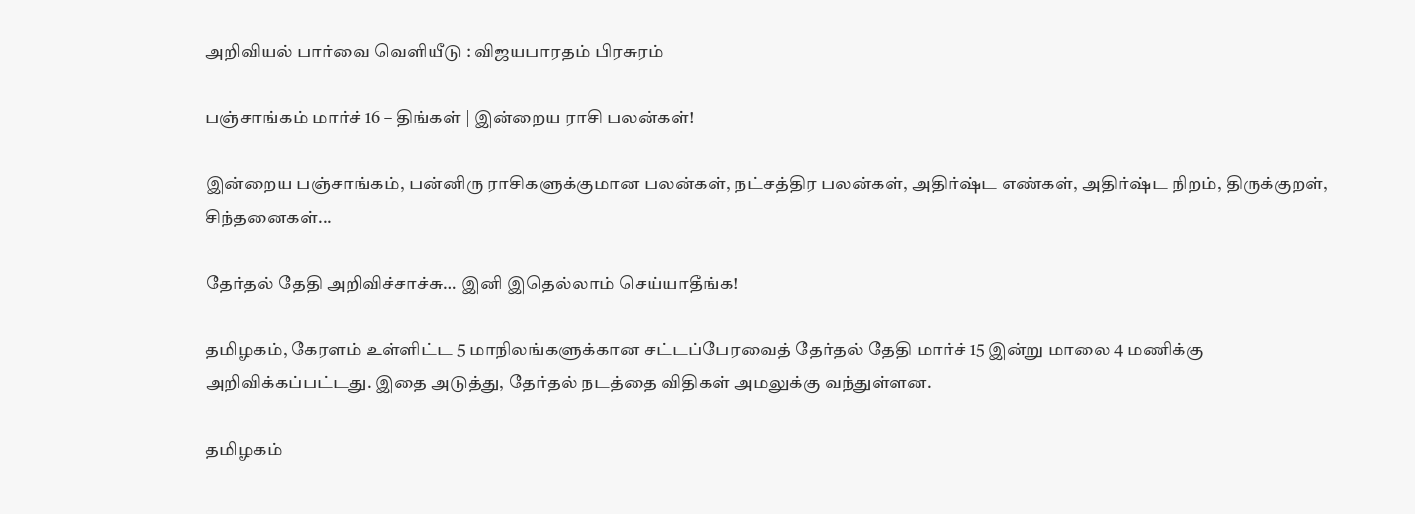அறிவியல் பார்வை வெளியீடு : விஜயபாரதம் பிரசுரம்

பஞ்சாங்கம் மார்ச் 16 – திங்கள் | இன்றைய ராசி பலன்கள்!

இன்றைய பஞ்சாங்கம், பன்னிரு ராசிகளுக்குமான பலன்கள், நட்சத்திர பலன்கள், அதிர்ஷ்ட எண்கள், அதிர்ஷ்ட நிறம், திருக்குறள், சிந்தனைகள்...

தேர்தல் தேதி அறிவிச்சாச்சு… இனி இதெல்லாம் செய்யாதீங்க!

தமிழகம், கேரளம் உள்ளிட்ட 5 மாநிலங்களுக்கான சட்டப்பேரவைத் தேர்தல் தேதி மார்ச் 15 இன்று மாலை 4 மணிக்கு அறிவிக்கப்பட்டது. இதை அடுத்து, தேர்தல் நடத்தை விதிகள் அமலுக்கு வந்துள்ளன.

தமிழகம்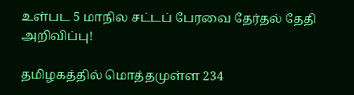உள்பட 5 மாநில சட்டப் பேரவை தேர்தல் தேதி அறிவிப்பு!

தமிழகத்தில் மொத்தமுள்ள 234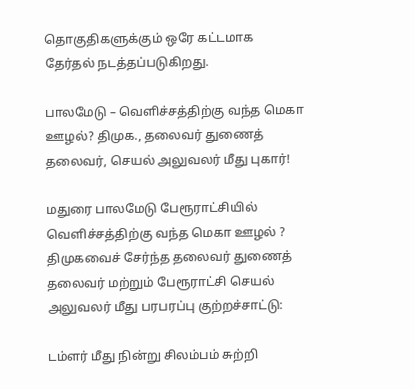தொகுதிகளுக்கும் ஒரே கட்டமாக தேர்தல் நடத்தப்படுகிறது.

பாலமேடு – வெளிச்சத்திற்கு வந்த மெகா ஊழல்? திமுக., தலைவர் துணைத் தலைவர், செயல் அலுவலர் மீது புகார்!

மதுரை பாலமேடு பேரூராட்சியில் வெளிச்சத்திற்கு வந்த மெகா ஊழல் ? திமுகவைச் சேர்ந்த தலைவர் துணைத் தலைவர் மற்றும் பேரூராட்சி செயல் அலுவலர் மீது பரபரப்பு குற்றச்சாட்டு:

டம்ளர் மீது நின்று சிலம்பம் சுற்றி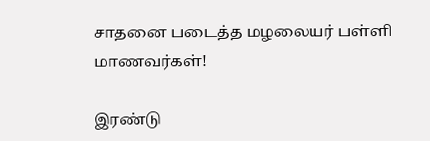சாதனை படைத்த மழலையர் பள்ளி மாணவர்கள்!

இரண்டு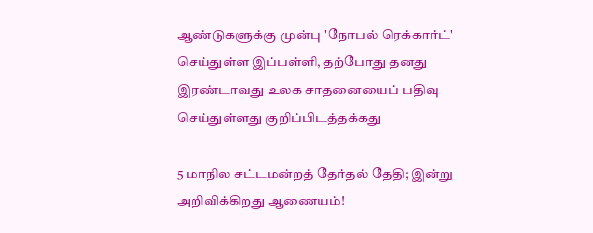ஆண்டுகளுக்கு முன்பு 'நோபல் ரெக்கார்ட்' செய்துள்ள இப்பள்ளி, தற்போது தனது இரண்டாவது உலக சாதனையைப் பதிவு செய்துள்ளது குறிப்பிடத்தக்கது

5 மாநில சட்டமன்றத் தேர்தல் தேதி; இன்று அறிவிக்கிறது ஆணையம்!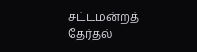சட்டமன்றத் தேர்தல்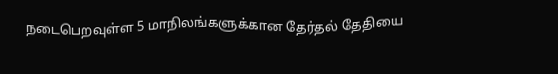நடைபெறவுள்ள 5 மாநிலங்களுக்கான தேர்தல் தேதியை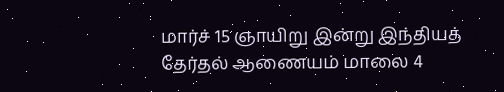மார்ச் 15 ஞாயிறு இன்று இந்தியத் தேர்தல் ஆணையம் மாலை 4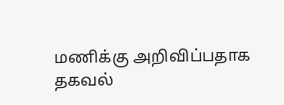மணிக்கு அறிவிப்பதாக தகவல்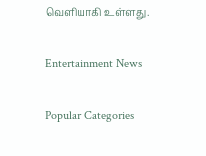வெளியாகி உள்ளது.

Entertainment News

Popular Categories